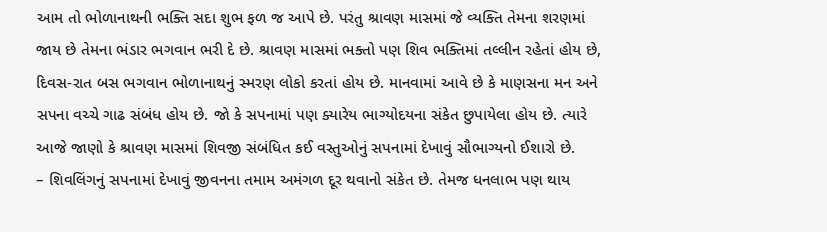આમ તો ભોળાનાથની ભક્તિ સદા શુભ ફળ જ આપે છે. પરંતુ શ્રાવણ માસમાં જે વ્યક્તિ તેમના શરણમાં જાય છે તેમના ભંડાર ભગવાન ભરી દે છે. શ્રાવણ માસમાં ભક્તો પણ શિવ ભક્તિમાં તલ્લીન રહેતાં હોય છે, દિવસ-રાત બસ ભગવાન ભોળાનાથનું સ્મરણ લોકો કરતાં હોય છે. માનવામાં આવે છે કે માણસના મન અને સપના વચ્ચે ગાઢ સંબંધ હોય છે. જો કે સપનામાં પણ ક્યારેય ભાગ્યોદયના સંકેત છુપાયેલા હોય છે. ત્યારે આજે જાણો કે શ્રાવણ માસમાં શિવજી સંબંધિત કઈ વસ્તુઓનું સપનામાં દેખાવું સૌભાગ્યનો ઈશારો છે.
– શિવલિંગનું સપનામાં દેખાવું જીવનના તમામ અમંગળ દૂર થવાનો સંકેત છે. તેમજ ધનલાભ પણ થાય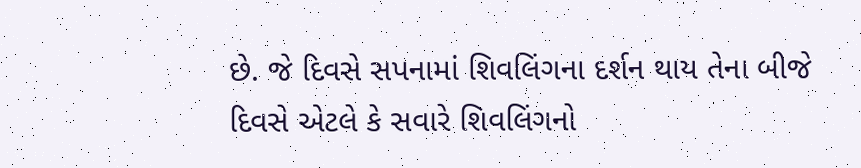છે. જે દિવસે સપનામાં શિવલિંગના દર્શન થાય તેના બીજે દિવસે એટલે કે સવારે શિવલિંગનો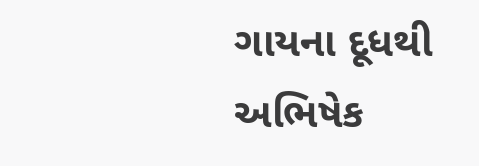ગાયના દૂધથી અભિષેક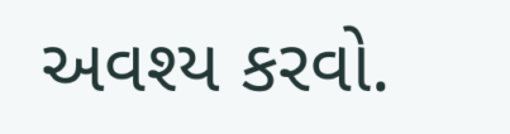અવશ્ય કરવો.